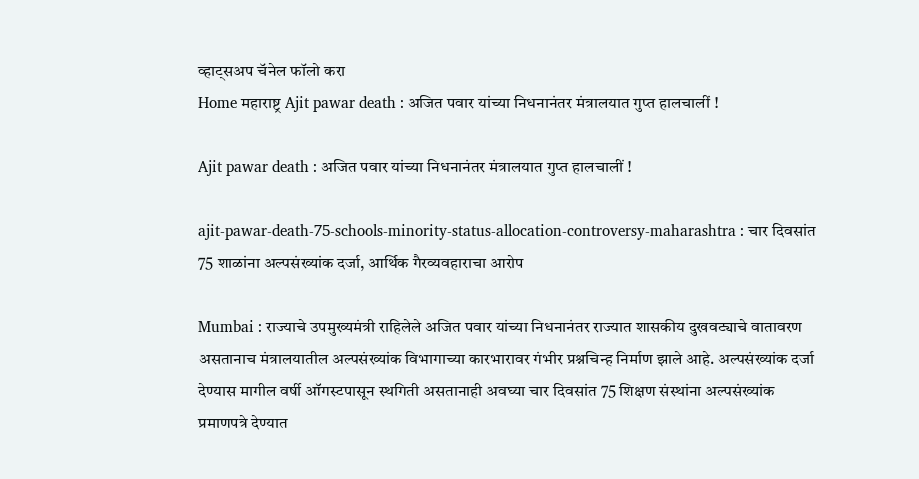व्हाट्सअप चॅनेल फॉलो करा
Home महाराष्ट्र Ajit pawar death : अजित पवार यांच्या निधनानंतर मंत्रालयात गुप्त हालचालीं !

Ajit pawar death : अजित पवार यांच्या निधनानंतर मंत्रालयात गुप्त हालचालीं !

ajit-pawar-death-75-schools-minority-status-allocation-controversy-maharashtra : चार दिवसांत 75 शाळांना अल्पसंख्यांक दर्जा, आर्थिक गैरव्यवहाराचा आरोप

Mumbai : राज्याचे उपमुख्यमंत्री राहिलेले अजित पवार यांच्या निधनानंतर राज्यात शासकीय दुखवट्याचे वातावरण असतानाच मंत्रालयातील अल्पसंख्यांक विभागाच्या कारभारावर गंभीर प्रश्नचिन्ह निर्माण झाले आहे. अल्पसंख्यांक दर्जा देण्यास मागील वर्षी ऑगस्टपासून स्थगिती असतानाही अवघ्या चार दिवसांत 75 शिक्षण संस्थांना अल्पसंख्यांक प्रमाणपत्रे देण्यात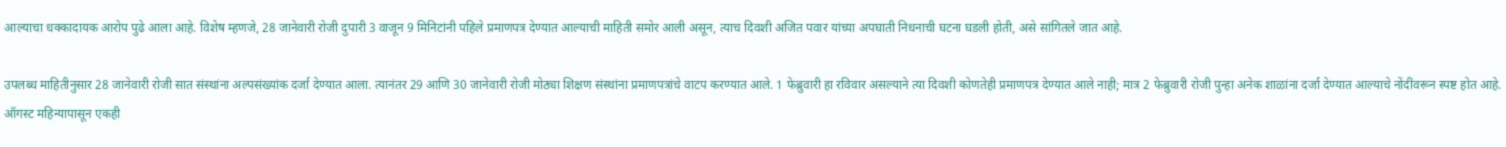आल्याचा धक्कादायक आरोप पुढे आला आहे. विशेष म्हणजे, 28 जानेवारी रोजी दुपारी 3 वाजून 9 मिनिटांनी पहिले प्रमाणपत्र देण्यात आल्याची माहिती समोर आली असून, त्याच दिवशी अजित पवार यांच्या अपघाती निधनाची घटना घडली होती, असे सांगितले जात आहे.

उपलब्ध माहितीनुसार 28 जानेवारी रोजी सात संस्थांना अल्पसंख्यांक दर्जा देण्यात आला. त्यानंतर 29 आणि 30 जानेवारी रोजी मोठ्या शिक्षण संस्थांना प्रमाणपत्रांचे वाटप करण्यात आले. 1 फेब्रुवारी हा रविवार असल्याने त्या दिवशी कोणतेही प्रमाणपत्र देण्यात आले नाही; मात्र 2 फेब्रुवारी रोजी पुन्हा अनेक शाळांना दर्जा देण्यात आल्याचे नोंदींवरून स्पष्ट होत आहे. ऑगस्ट महिन्यापासून एकही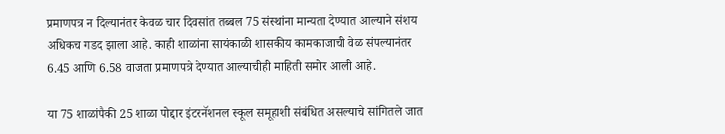प्रमाणपत्र न दिल्यानंतर केवळ चार दिवसांत तब्बल 75 संस्थांना मान्यता देण्यात आल्याने संशय अधिकच गडद झाला आहे. काही शाळांना सायंकाळी शासकीय कामकाजाची वेळ संपल्यानंतर 6.45 आणि 6.58 वाजता प्रमाणपत्रे देण्यात आल्याचीही माहिती समोर आली आहे.

या 75 शाळांपैकी 25 शाळा पोद्दार इंटरनॅशनल स्कूल समूहाशी संबंधित असल्याचे सांगितले जात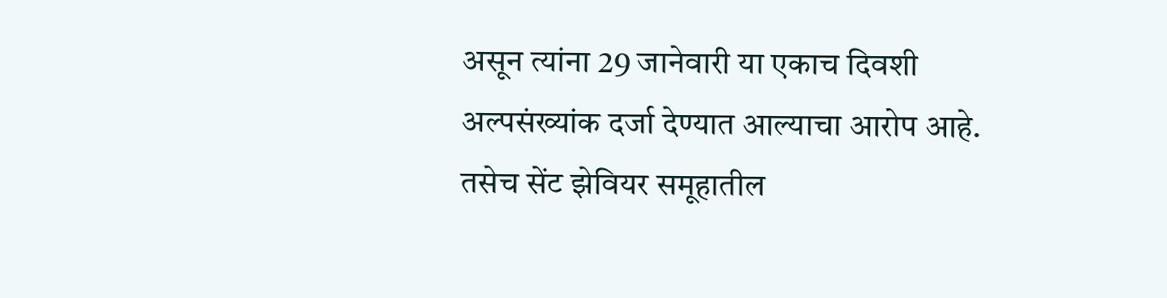असून त्यांना 29 जानेवारी या एकाच दिवशी अल्पसंख्यांक दर्जा देण्यात आल्याचा आरोप आहे. तसेच सेंट झेवियर समूहातील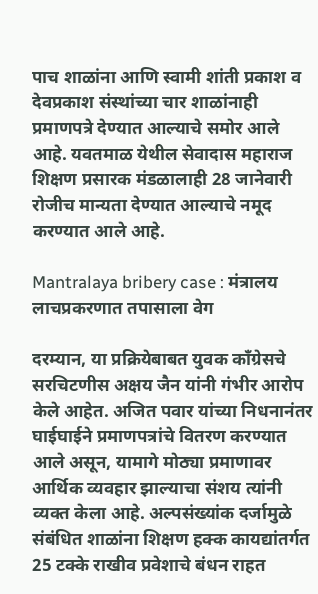पाच शाळांना आणि स्वामी शांती प्रकाश व देवप्रकाश संस्थांच्या चार शाळांनाही प्रमाणपत्रे देण्यात आल्याचे समोर आले आहे. यवतमाळ येथील सेवादास महाराज शिक्षण प्रसारक मंडळालाही 28 जानेवारी रोजीच मान्यता देण्यात आल्याचे नमूद करण्यात आले आहे.

Mantralaya bribery case : मंत्रालय लाचप्रकरणात तपासाला वेग

दरम्यान, या प्रक्रियेबाबत युवक काँग्रेसचे सरचिटणीस अक्षय जैन यांनी गंभीर आरोप केले आहेत. अजित पवार यांच्या निधनानंतर घाईघाईने प्रमाणपत्रांचे वितरण करण्यात आले असून, यामागे मोठ्या प्रमाणावर आर्थिक व्यवहार झाल्याचा संशय त्यांनी व्यक्त केला आहे. अल्पसंख्यांक दर्जामुळे संबंधित शाळांना शिक्षण हक्क कायद्यांतर्गत 25 टक्के राखीव प्रवेशाचे बंधन राहत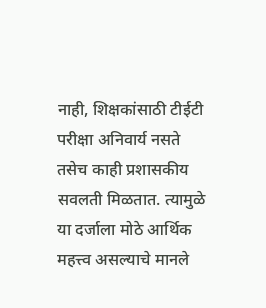नाही, शिक्षकांसाठी टीईटी परीक्षा अनिवार्य नसते तसेच काही प्रशासकीय सवलती मिळतात. त्यामुळे या दर्जाला मोठे आर्थिक महत्त्व असल्याचे मानले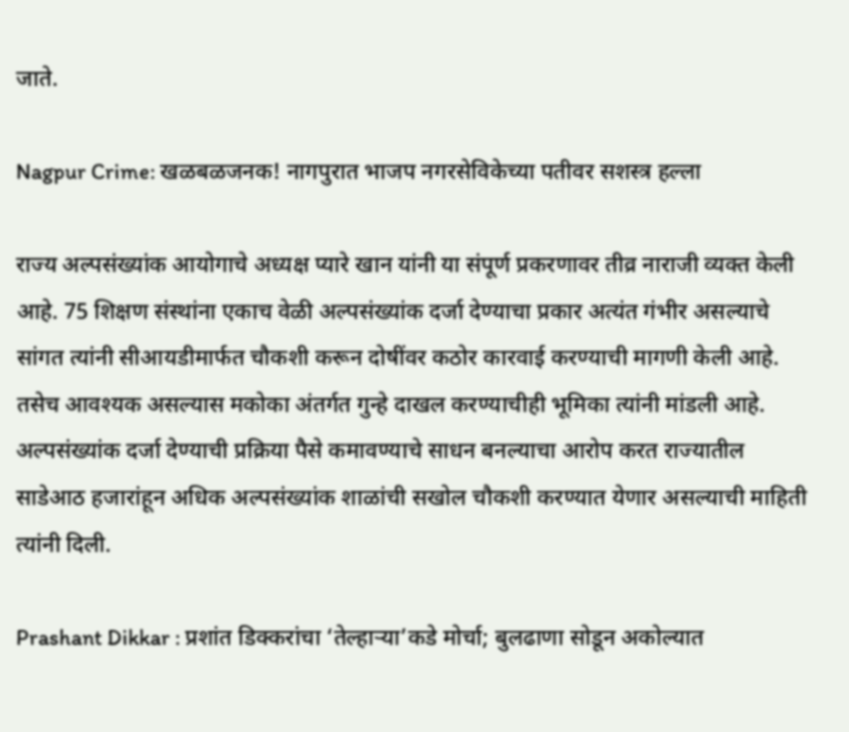जाते.

Nagpur Crime: खळबळजनक! नागपुरात भाजप नगरसेविकेच्या पतीवर सशस्त्र हल्ला

राज्य अल्पसंख्यांक आयोगाचे अध्यक्ष प्यारे खान यांनी या संपूर्ण प्रकरणावर तीव्र नाराजी व्यक्त केली आहे. 75 शिक्षण संस्थांना एकाच वेळी अल्पसंख्यांक दर्जा देण्याचा प्रकार अत्यंत गंभीर असल्याचे सांगत त्यांनी सीआयडीमार्फत चौकशी करून दोषींवर कठोर कारवाई करण्याची मागणी केली आहे. तसेच आवश्यक असल्यास मकोका अंतर्गत गुन्हे दाखल करण्याचीही भूमिका त्यांनी मांडली आहे. अल्पसंख्यांक दर्जा देण्याची प्रक्रिया पैसे कमावण्याचे साधन बनल्याचा आरोप करत राज्यातील साडेआठ हजारांहून अधिक अल्पसंख्यांक शाळांची सखोल चौकशी करण्यात येणार असल्याची माहिती त्यांनी दिली.

Prashant Dikkar : प्रशांत डिक्करांचा ‘तेल्हाऱ्या’कडे मोर्चा; बुलढाणा सोडून अकोल्यात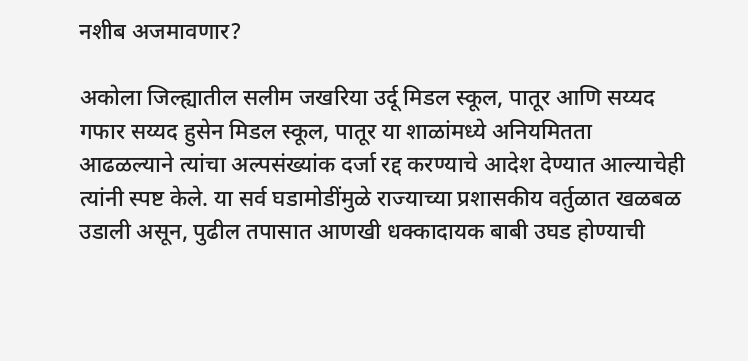नशीब अजमावणार?

अकोला जिल्ह्यातील सलीम जखरिया उर्दू मिडल स्कूल, पातूर आणि सय्यद गफार सय्यद हुसेन मिडल स्कूल, पातूर या शाळांमध्ये अनियमितता आढळल्याने त्यांचा अल्पसंख्यांक दर्जा रद्द करण्याचे आदेश देण्यात आल्याचेही त्यांनी स्पष्ट केले. या सर्व घडामोडींमुळे राज्याच्या प्रशासकीय वर्तुळात खळबळ उडाली असून, पुढील तपासात आणखी धक्कादायक बाबी उघड होण्याची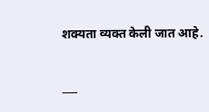शक्यता व्यक्त केली जात आहे.

___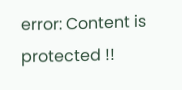error: Content is protected !!